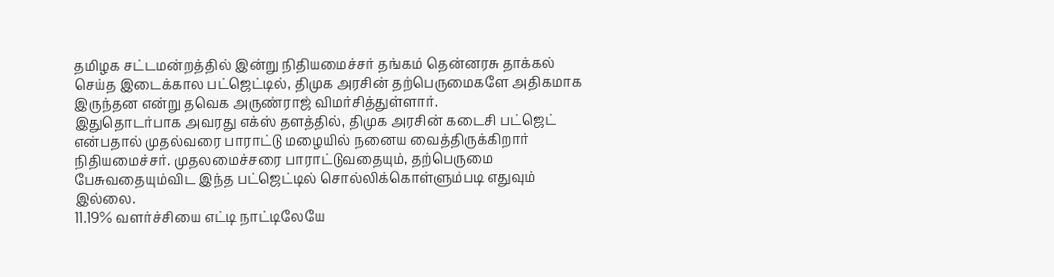தமிழக சட்டமன்றத்தில் இன்று நிதியமைச்சர் தங்கம் தென்னரசு தாக்கல் செய்த இடைக்கால பட்ஜெட்டில், திமுக அரசின் தற்பெருமைகளே அதிகமாக இருந்தன என்று தவெக அருண்ராஜ் விமர்சித்துள்ளார்.
இதுதொடர்பாக அவரது எக்ஸ் தளத்தில், திமுக அரசின் கடைசி பட்ஜெட் என்பதால் முதல்வரை பாராட்டு மழையில் நனைய வைத்திருக்கிறார் நிதியமைச்சர். முதலமைச்சரை பாராட்டுவதையும், தற்பெருமை பேசுவதையும்விட இந்த பட்ஜெட்டில் சொல்லிக்கொள்ளும்படி எதுவும் இல்லை.
11.19% வளர்ச்சியை எட்டி நாட்டிலேயே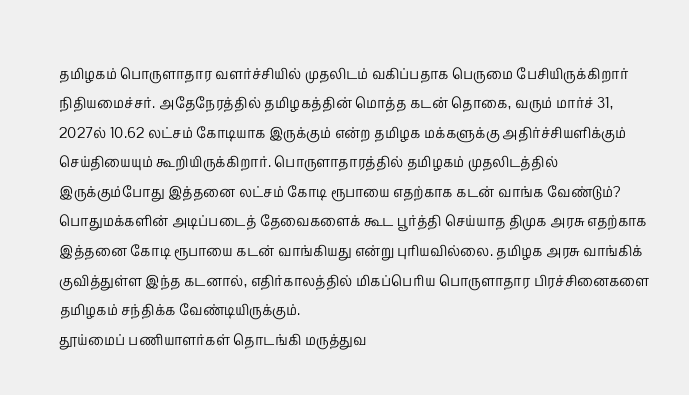தமிழகம் பொருளாதார வளர்ச்சியில் முதலிடம் வகிப்பதாக பெருமை பேசியிருக்கிறார் நிதியமைச்சர். அதேநேரத்தில் தமிழகத்தின் மொத்த கடன் தொகை, வரும் மார்ச் 31, 2027ல் 10.62 லட்சம் கோடியாக இருக்கும் என்ற தமிழக மக்களுக்கு அதிர்ச்சியளிக்கும் செய்தியையும் கூறியிருக்கிறார். பொருளாதாரத்தில் தமிழகம் முதலிடத்தில் இருக்கும்போது இத்தனை லட்சம் கோடி ரூபாயை எதற்காக கடன் வாங்க வேண்டும்?
பொதுமக்களின் அடிப்படைத் தேவைகளைக் கூட பூர்த்தி செய்யாத திமுக அரசு எதற்காக இத்தனை கோடி ரூபாயை கடன் வாங்கியது என்று புரியவில்லை. தமிழக அரசு வாங்கிக் குவித்துள்ள இந்த கடனால், எதிர்காலத்தில் மிகப்பெரிய பொருளாதார பிரச்சினைகளை தமிழகம் சந்திக்க வேண்டியிருக்கும்.
தூய்மைப் பணியாளர்கள் தொடங்கி மருத்துவ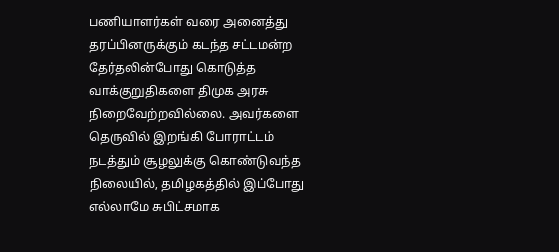பணியாளர்கள் வரை அனைத்து தரப்பினருக்கும் கடந்த சட்டமன்ற தேர்தலின்போது கொடுத்த வாக்குறுதிகளை திமுக அரசு நிறைவேற்றவில்லை. அவர்களை தெருவில் இறங்கி போராட்டம் நடத்தும் சூழலுக்கு கொண்டுவந்த நிலையில், தமிழகத்தில் இப்போது எல்லாமே சுபிட்சமாக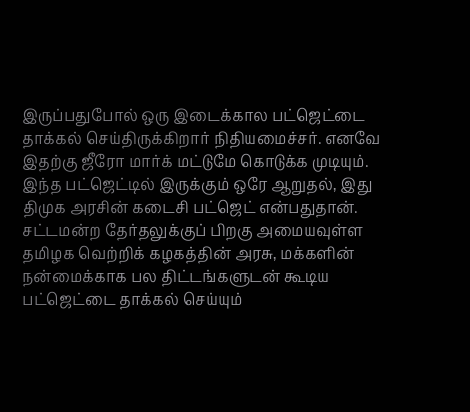இருப்பதுபோல் ஒரு இடைக்கால பட்ஜெட்டை தாக்கல் செய்திருக்கிறார் நிதியமைச்சர். எனவே இதற்கு ஜீரோ மார்க் மட்டுமே கொடுக்க முடியும்.
இந்த பட்ஜெட்டில் இருக்கும் ஒரே ஆறுதல், இது திமுக அரசின் கடைசி பட்ஜெட் என்பதுதான். சட்டமன்ற தேர்தலுக்குப் பிறகு அமையவுள்ள தமிழக வெற்றிக் கழகத்தின் அரசு, மக்களின் நன்மைக்காக பல திட்டங்களுடன் கூடிய பட்ஜெட்டை தாக்கல் செய்யும்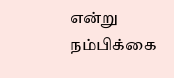என்று நம்பிக்கை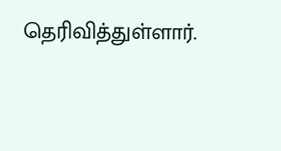தெரிவித்துள்ளார்.